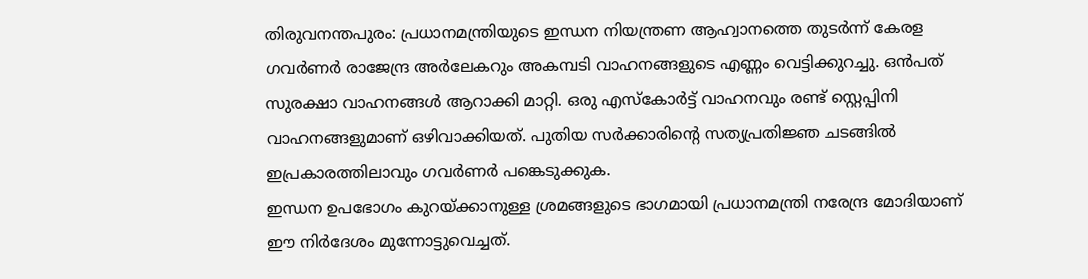തിരുവനന്തപുരം: പ്രധാനമന്ത്രിയുടെ ഇന്ധന നിയന്ത്രണ ആഹ്വാനത്തെ തുടർന്ന് കേരള ഗവർണർ രാജേന്ദ്ര അർലേകറും അകമ്പടി വാഹനങ്ങളുടെ എണ്ണം വെട്ടിക്കുറച്ചു. ഒൻപത് സുരക്ഷാ വാഹനങ്ങൾ ആറാക്കി മാറ്റി. ഒരു എസ്കോർട്ട് വാഹനവും രണ്ട് സ്റ്റെപ്പിനി വാഹനങ്ങളുമാണ് ഒഴിവാക്കിയത്. പുതിയ സർക്കാരിന്റെ സത്യപ്രതിജ്ഞ ചടങ്ങിൽ ഇപ്രകാരത്തിലാവും ഗവർണർ പങ്കെടുക്കുക.
ഇന്ധന ഉപഭോഗം കുറയ്ക്കാനുള്ള ശ്രമങ്ങളുടെ ഭാഗമായി പ്രധാനമന്ത്രി നരേന്ദ്ര മോദിയാണ് ഈ നിർദേശം മുന്നോട്ടുവെച്ചത്.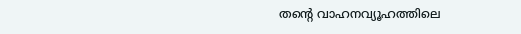തന്റെ വാഹനവ്യൂഹത്തിലെ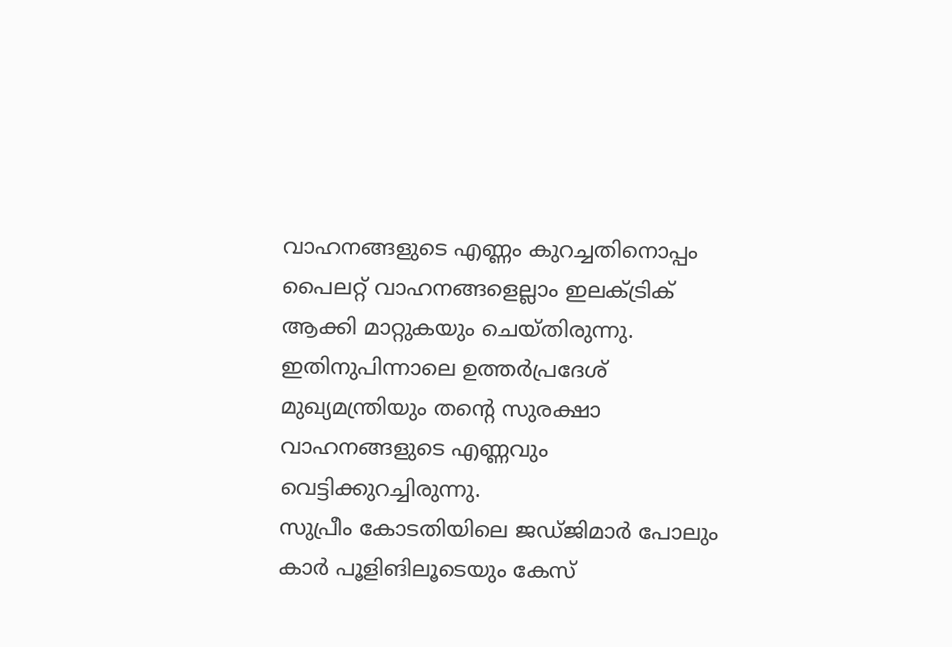വാഹനങ്ങളുടെ എണ്ണം കുറച്ചതിനൊപ്പം പൈലറ്റ് വാഹനങ്ങളെല്ലാം ഇലക്ട്രിക് ആക്കി മാറ്റുകയും ചെയ്തിരുന്നു. ഇതിനുപിന്നാലെ ഉത്തർപ്രദേശ് മുഖ്യമന്ത്രിയും തന്റെ സുരക്ഷാ വാഹനങ്ങളുടെ എണ്ണവും വെട്ടിക്കുറച്ചിരുന്നു.
സുപ്രീം കോടതിയിലെ ജഡ്ജിമാർ പോലും കാർ പൂളിങിലൂടെയും കേസ്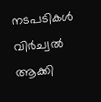നടപടികൾ വിർച്വൽ ആക്കി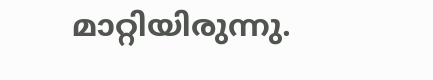മാറ്റിയിരുന്നു.